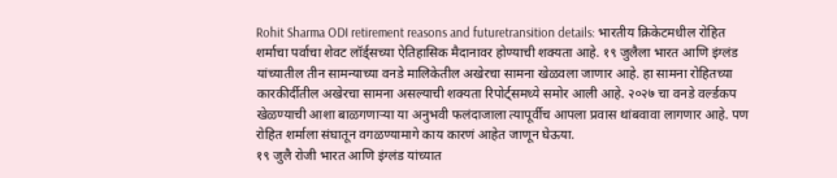Rohit Sharma ODI retirement reasons and futuretransition details: भारतीय क्रिकेटमधील रोहित शर्माचा पर्वाचा शेवट लॉर्ड्सच्या ऐतिहासिक मैदानावर होण्याची शक्यता आहे. १९ जुलैला भारत आणि इंग्लंड यांच्यातील तीन सामन्याच्या वनडे मालिकेतील अखेरचा सामना खेळवला जाणार आहे. हा सामना रोहितच्या कारकीर्दीतील अखेरचा सामना असल्याची शक्यता रिपोर्ट्समध्ये समोर आली आहे. २०२७ चा वनडे वर्ल्डकप खेळण्याची आशा बाळगणाऱ्या या अनुभवी फलंदाजाला त्यापूर्वीच आपला प्रवास थांबवावा लागणार आहे. पण रोहित शर्माला संघातून वगळण्यामागे काय कारणं आहेत जाणून घेऊया.
१९ जुलै रोजी भारत आणि इंग्लंड यांच्यात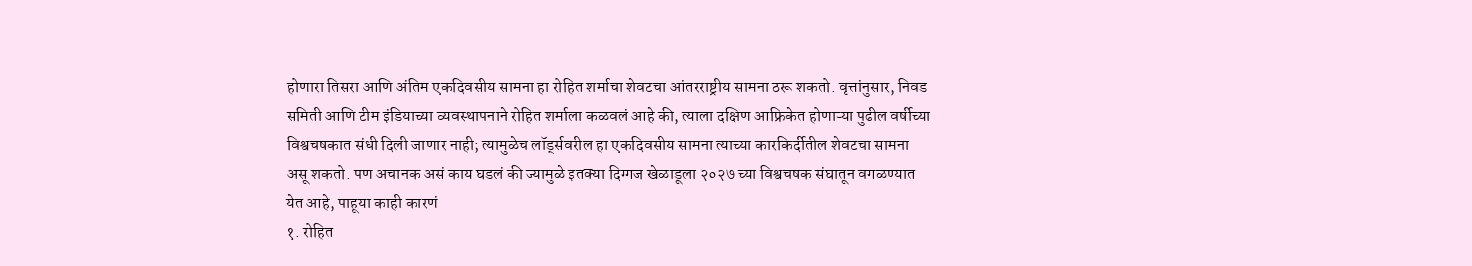होणारा तिसरा आणि अंतिम एकदिवसीय सामना हा रोहित शर्माचा शेवटचा आंतरराष्ट्रीय सामना ठरू शकतो. वृत्तांनुसार, निवड समिती आणि टीम इंडियाच्या व्यवस्थापनाने रोहित शर्माला कळवलं आहे की, त्याला दक्षिण आफ्रिकेत होणाऱ्या पुढील वर्षीच्या विश्वचषकात संधी दिली जाणार नाही; त्यामुळेच लॉर्ड्सवरील हा एकदिवसीय सामना त्याच्या कारकिर्दीतील शेवटचा सामना असू शकतो. पण अचानक असं काय घडलं की ज्यामुळे इतक्या दिग्गज खेळाडूला २०२७ च्या विश्वचषक संघातून वगळण्यात येत आहे, पाहूया काही कारणं
१. रोहित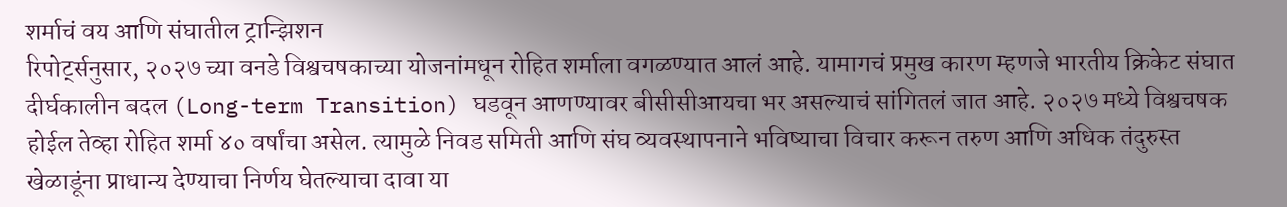शर्माचं वय आणि संघातील ट्रान्झिशन
रिपोर्ट्सनुसार, २०२७ च्या वनडे विश्वचषकाच्या योजनांमधून रोहित शर्माला वगळण्यात आलं आहे. यामागचं प्रमुख कारण म्हणजे भारतीय क्रिकेट संघात दीर्घकालीन बदल (Long-term Transition) घडवून आणण्यावर बीसीसीआयचा भर असल्याचं सांगितलं जात आहे. २०२७ मध्ये विश्वचषक होईल तेव्हा रोहित शर्मा ४० वर्षांचा असेल. त्यामुळे निवड समिती आणि संघ व्यवस्थापनाने भविष्याचा विचार करून तरुण आणि अधिक तंदुरुस्त खेळाडूंना प्राधान्य देण्याचा निर्णय घेतल्याचा दावा या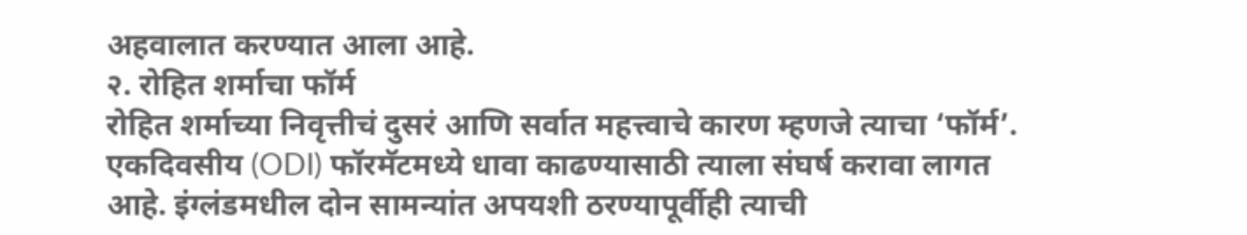अहवालात करण्यात आला आहे.
२. रोहित शर्माचा फॉर्म
रोहित शर्माच्या निवृत्तीचं दुसरं आणि सर्वात महत्त्वाचे कारण म्हणजे त्याचा ‘फॉर्म’. एकदिवसीय (ODI) फॉरमॅटमध्ये धावा काढण्यासाठी त्याला संघर्ष करावा लागत आहे. इंग्लंडमधील दोन सामन्यांत अपयशी ठरण्यापूर्वीही त्याची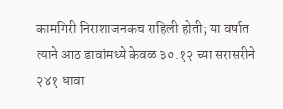कामगिरी निराशाजनकच राहिली होती; या वर्षात त्याने आठ डावांमध्ये केवळ ३०.१२ च्या सरासरीने २४१ धावा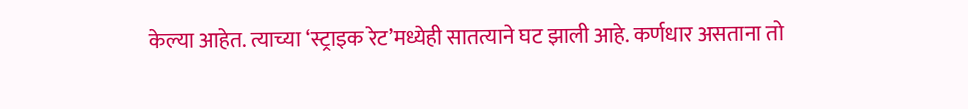केल्या आहेत. त्याच्या ‘स्ट्राइक रेट’मध्येही सातत्याने घट झाली आहे. कर्णधार असताना तो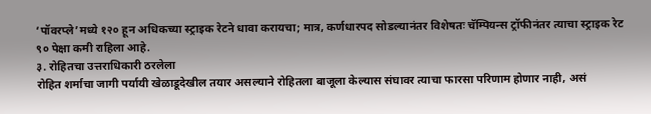‘पॉवरप्ले’मध्ये १२० हून अधिकच्या स्ट्राइक रेटने धावा करायचा; मात्र, कर्णधारपद सोडल्यानंतर विशेषतः चॅम्पियन्स ट्रॉफीनंतर त्याचा स्ट्राइक रेट ९० पेक्षा कमी राहिला आहे.
३. रोहितचा उत्तराधिकारी ठरलेला
रोहित शर्माचा जागी पर्यायी खेळाडूदेखील तयार असल्याने रोहितला बाजूला केल्यास संघावर त्याचा फारसा परिणाम होणार नाही, असं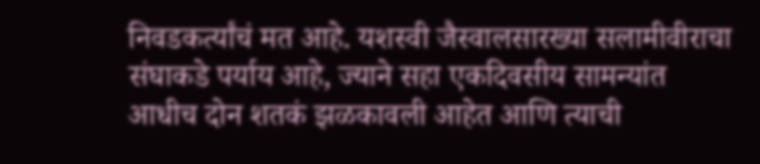निवडकर्त्यांचं मत आहे. यशस्वी जैस्वालसारख्या सलामीवीराचा संघाकडे पर्याय आहे, ज्याने सहा एकदिवसीय सामन्यांत आधीच दोन शतकं झळकावली आहेत आणि त्याची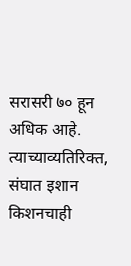सरासरी ७० हून अधिक आहे. त्याच्याव्यतिरिक्त, संघात इशान किशनचाही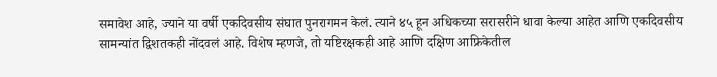समावेश आहे, ज्याने या वर्षी एकदिवसीय संघात पुनरागमन केलं. त्याने ४५ हून अधिकच्या सरासरीने धावा केल्या आहेत आणि एकदिवसीय सामन्यांत द्विशतकही नोंदवलं आहे. विशेष म्हणजे, तो यष्टिरक्षकही आहे आणि दक्षिण आफ्रिकेतील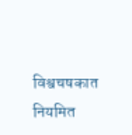विश्वचषकात नियमित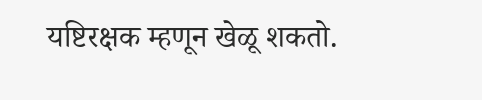यष्टिरक्षक म्हणून खेळू शकतो.